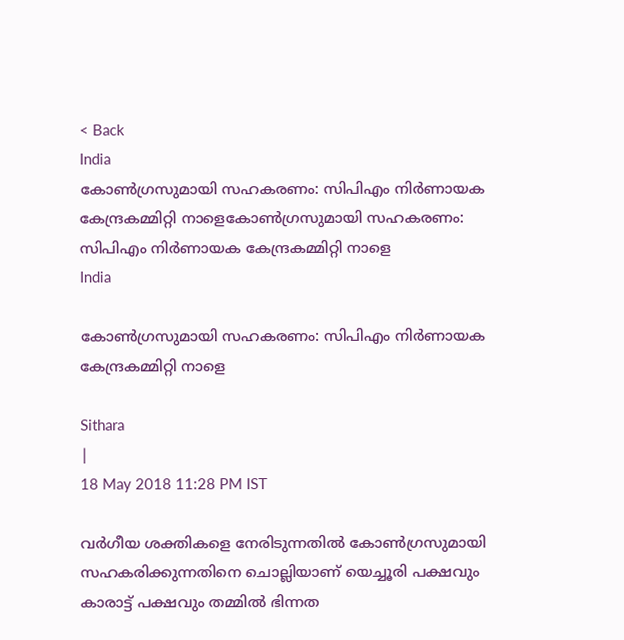< Back
India
കോണ്‍ഗ്രസുമായി സഹകരണം: സിപിഎം നിര്‍ണായക കേന്ദ്രകമ്മിറ്റി നാളെകോണ്‍ഗ്രസുമായി സഹകരണം: സിപിഎം നിര്‍ണായക കേന്ദ്രകമ്മിറ്റി നാളെ
India

കോണ്‍ഗ്രസുമായി സഹകരണം: സിപിഎം നിര്‍ണായക കേന്ദ്രകമ്മിറ്റി നാളെ

Sithara
|
18 May 2018 11:28 PM IST

വര്‍ഗീയ ശക്തികളെ നേരിടുന്നതില്‍ കോണ്‍ഗ്രസുമായി സഹകരിക്കുന്നതിനെ ചൊല്ലിയാണ് യെച്ചൂരി പക്ഷവും കാരാട്ട് പക്ഷവും തമ്മില്‍ ഭിന്നത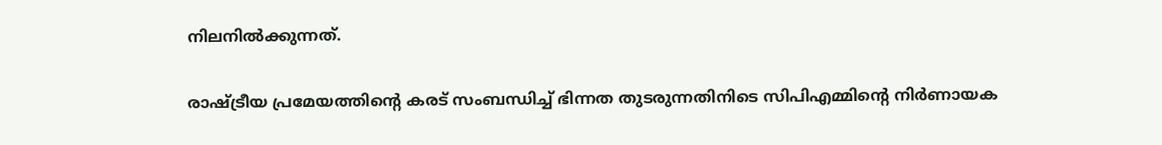നിലനില്‍ക്കുന്നത്.

രാഷ്ട്രീയ പ്രമേയത്തിന്‍റെ കരട് സംബന്ധിച്ച് ഭിന്നത തുടരുന്നതിനിടെ സിപിഎമ്മിന്‍റെ നിര്‍ണായക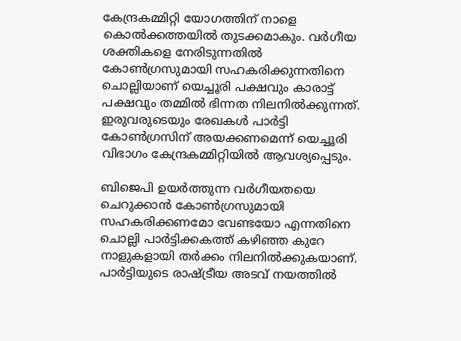കേന്ദ്രകമ്മിറ്റി യോഗത്തിന് നാളെ കൊല്‍ക്കത്തയില്‍ തുടക്കമാകും. വര്‍ഗീയ ശക്തികളെ നേരിടുന്നതില്‍ കോണ്‍ഗ്രസുമായി സഹകരിക്കുന്നതിനെ ചൊല്ലിയാണ് യെച്ചൂരി പക്ഷവും കാരാട്ട് പക്ഷവും തമ്മില്‍ ഭിന്നത നിലനില്‍ക്കുന്നത്. ഇരുവരുടെയും രേഖകള്‍ പാര്‍ട്ടി കോണ്‍ഗ്രസിന് അയക്കണമെന്ന് യെച്ചൂരി വിഭാഗം കേന്ദ്രകമ്മിറ്റിയില്‍ ആവശ്യപ്പെടും.

ബിജെപി ഉയര്‍ത്തുന്ന വര്‍ഗീയതയെ ചെറുക്കാന്‍ കോണ്‍ഗ്രസുമായി സഹകരിക്കണമോ വേണ്ടയോ എന്നതിനെ ചൊല്ലി പാര്‍ട്ടിക്കകത്ത് കഴിഞ്ഞ കുറേ നാളുകളായി തര്‍ക്കം നിലനില്‍ക്കുകയാണ്. പാര്‍ട്ടിയുടെ രാഷ്ട്രീയ അടവ് നയത്തില്‍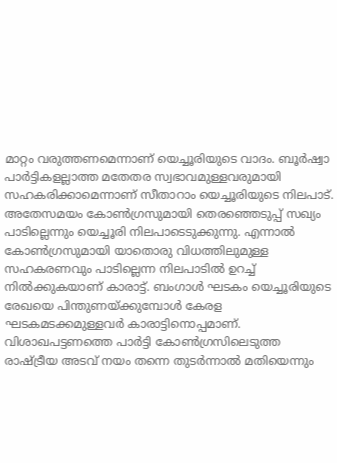മാറ്റം വരുത്തണമെന്നാണ് യെച്ചൂരിയുടെ വാദം. ബൂര്‍ഷ്വാ പാര്‍ട്ടികളല്ലാത്ത മതേതര സ്വഭാവമുള്ളവരുമായി സഹകരിക്കാമെന്നാണ് സീതാറാം യെച്ചൂരിയുടെ നിലപാട്. അതേസമയം കോണ്‍ഗ്രസുമായി തെരഞ്ഞെടുപ്പ് സഖ്യം പാടില്ലെന്നും യെച്ചൂരി നിലപാടെടുക്കുന്നു. എന്നാല്‍ കോണ്‍ഗ്രസുമായി യാതൊരു വിധത്തിലുമുള്ള സഹകരണവും പാടില്ലെന്ന നിലപാടില്‍ ഉറച്ച് നില്‍ക്കുകയാണ് കാരാട്ട്. ബംഗാള്‍ ഘടകം യെച്ചൂരിയുടെ രേഖയെ പിന്തുണയ്ക്കുമ്പോള്‍ കേരള ഘടകമടക്കമുള്ളവര്‍ കാരാട്ടിനൊപ്പമാണ്. വിശാഖപട്ടണത്തെ പാര്‍ട്ടി കോണ്‍ഗ്രസിലെടുത്ത രാഷ്ട്രീയ അടവ് നയം തന്നെ തുടര്‍ന്നാല്‍ മതിയെന്നും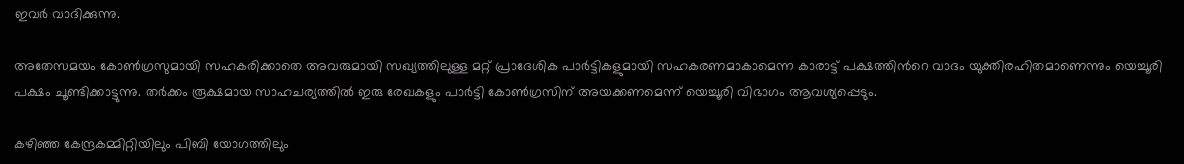ഇവര്‍ വാദിക്കുന്നു.

അതേസമയം കോണ്‍ഗ്രസുമായി സഹകരിക്കാതെ അവരുമായി സഖ്യത്തിലുള്ള മറ്റ് പ്രാദേശിക പാര്‍ട്ടികളുമായി സഹകരണമാകാമെന്ന കാരാട്ട് പക്ഷത്തിന്‍റെ വാദം യുക്തിരഹിതമാണെന്നും യെച്ചൂരി പക്ഷം ചൂണ്ടിക്കാട്ടുന്നു. തര്‍ക്കം രൂക്ഷമായ സാഹചര്യത്തില്‍ ഇരു രേഖകളും പാര്‍ട്ടി കോണ്‍ഗ്രസിന് അയക്കണമെന്ന് യെച്ചൂരി വിഭാഗം ആവശ്യപ്പെടും.

കഴിഞ്ഞ കേന്ദ്രകമ്മിറ്റിയിലും പിബി യോഗത്തിലും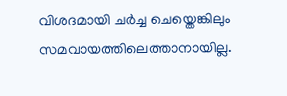വിശദമായി ചര്‍ച്ച ചെയ്തെങ്കിലും സമവായത്തിലെത്താനായില്ല.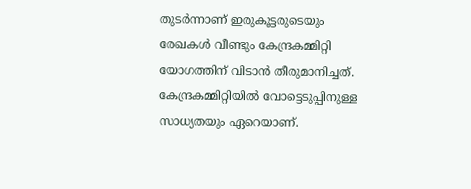തുടര്‍ന്നാണ് ഇരുകൂട്ടരുടെയും രേഖകള്‍ വീണ്ടും കേന്ദ്രകമ്മിറ്റി യോഗത്തിന് വിടാന്‍ തീരുമാനിച്ചത്. കേന്ദ്രകമ്മിറ്റിയില്‍ വോട്ടെടുപ്പിനുള്ള സാധ്യതയും ഏറെയാണ്.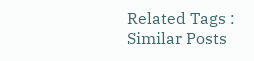Related Tags :
Similar Posts